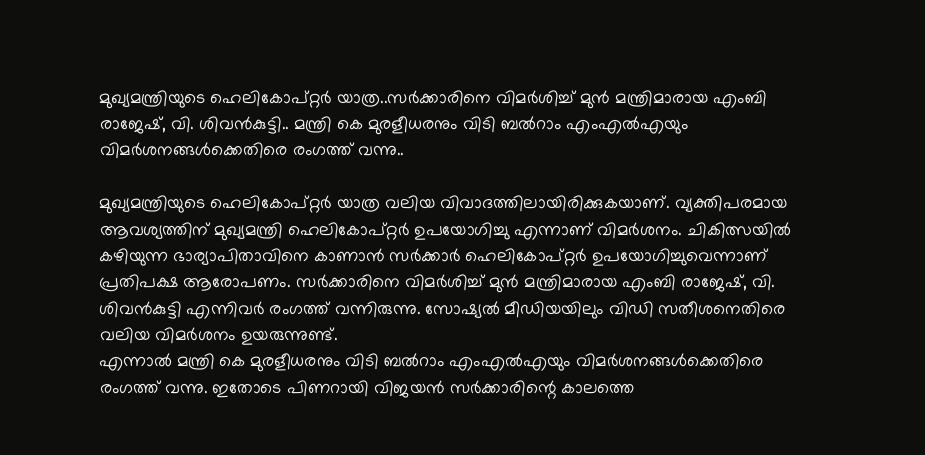മുഖ്യമന്ത്രിയുടെ ഹെലികോപ്റ്റർ യാത്ര..സർക്കാരിനെ വിമർശിച്ച് മുൻ മന്ത്രിമാരായ എംബി രാജേഷ്, വി. ശിവൻകുട്ടി.. മന്ത്രി കെ മുരളീധരനും വിടി ബൽറാം എംഎൽഎയും വിമർശനങ്ങൾക്കെതിരെ രംഗത്ത് വന്നു..

മുഖ്യമന്ത്രിയുടെ ഹെലികോപ്റ്റർ യാത്ര വലിയ വിവാദത്തിലായിരിക്കുകയാണ്. വ്യക്തിപരമായ ആവശ്യത്തിന് മുഖ്യമന്ത്രി ഹെലികോപ്റ്റർ ഉപയോഗിച്ചു എന്നാണ് വിമർശനം. ചികിത്സയിൽ കഴിയുന്ന ഭാര്യാപിതാവിനെ കാണാൻ സർക്കാർ ഹെലികോപ്റ്റർ ഉപയോഗിച്ചുവെന്നാണ് പ്രതിപക്ഷ ആരോപണം. സർക്കാരിനെ വിമർശിച്ച് മുൻ മന്ത്രിമാരായ എംബി രാജേഷ്, വി. ശിവൻകുട്ടി എന്നിവർ രംഗത്ത് വന്നിരുന്നു. സോഷ്യൽ മീഡിയയിലും വിഡി സതീശനെതിരെ വലിയ വിമർശനം ഉയരുന്നുണ്ട്.
എന്നാൽ മന്ത്രി കെ മുരളീധരനും വിടി ബൽറാം എംഎൽഎയും വിമർശനങ്ങൾക്കെതിരെ രംഗത്ത് വന്നു. ഇതോടെ പിണറായി വിജയൻ സർക്കാരിന്റെ കാലത്തെ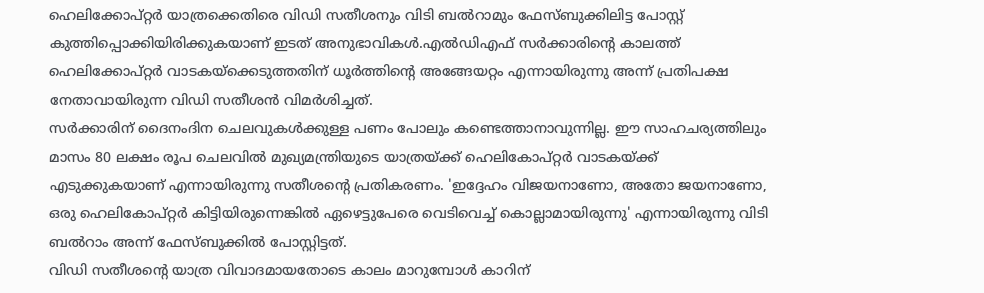ഹെലിക്കോപ്റ്റർ യാത്രക്കെതിരെ വിഡി സതീശനും വിടി ബൽറാമും ഫേസ്ബുക്കിലിട്ട പോസ്റ്റ് കുത്തിപ്പൊക്കിയിരിക്കുകയാണ് ഇടത് അനുഭാവികൾ.എൽഡിഎഫ് സർക്കാരിന്റെ കാലത്ത് ഹെലിക്കോപ്റ്റർ വാടകയ്ക്കെടുത്തതിന് ധൂർത്തിന്റെ അങ്ങേയറ്റം എന്നായിരുന്നു അന്ന് പ്രതിപക്ഷ നേതാവായിരുന്ന വിഡി സതീശൻ വിമർശിച്ചത്.
സർക്കാരിന് ദൈനംദിന ചെലവുകൾക്കുള്ള പണം പോലും കണ്ടെത്താനാവുന്നില്ല. ഈ സാഹചര്യത്തിലും മാസം 80 ലക്ഷം രൂപ ചെലവിൽ മുഖ്യമന്ത്രിയുടെ യാത്രയ്ക്ക് ഹെലികോപ്റ്റർ വാടകയ്ക്ക് എടുക്കുകയാണ് എന്നായിരുന്നു സതീശന്റെ പ്രതികരണം. 'ഇദ്ദേഹം വിജയനാണോ, അതോ ജയനാണോ, ഒരു ഹെലികോപ്റ്റർ കിട്ടിയിരുന്നെങ്കിൽ ഏഴെട്ടുപേരെ വെടിവെച്ച് കൊല്ലാമായിരുന്നു' എന്നായിരുന്നു വിടി ബൽറാം അന്ന് ഫേസ്ബുക്കിൽ പോസ്റ്റിട്ടത്.
വിഡി സതീശന്റെ യാത്ര വിവാദമായതോടെ കാലം മാറുമ്പോൾ കാറിന്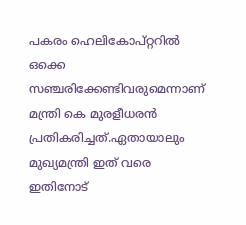പകരം ഹെലികോപ്റ്ററിൽ ഒക്കെ സഞ്ചരിക്കേണ്ടിവരുമെന്നാണ് മന്ത്രി കെ മുരളീധരൻ പ്രതികരിച്ചത്.ഏതായാലും മുഖ്യമന്ത്രി ഇത് വരെ ഇതിനോട്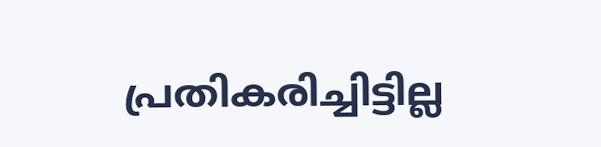പ്രതികരിച്ചിട്ടില്ല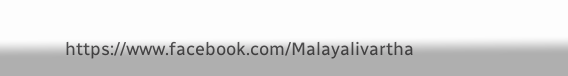https://www.facebook.com/Malayalivartha